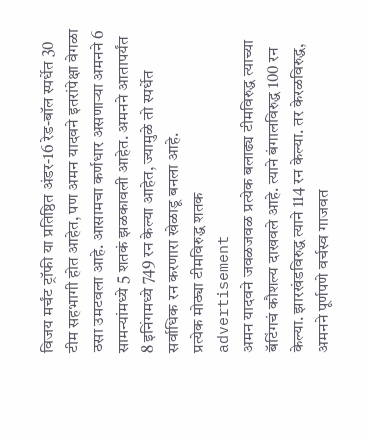विजय मर्चंट ट्रॉफी या प्रतिष्ठित अंडर-16 रेड-बॉल स्पर्धेत 30 टीम सहभागी होत आहेत, पण अमन यादवने इतरांपेक्षा वेगळा ठसा उमटवला आहे. आसामचा कर्णधार असणाऱ्या अमनने 6 सामन्यांमध्ये 5 शतकं झळकावली आहेत. अमनने आतापर्यंत 8 इनिंगमध्ये 749 रन केल्या आहेत, ज्यामुळे तो स्पर्धेत सर्वाधिक रन करणारा खेळाडू बनला आहे.
प्रत्येक मोठ्या टीमविरुद्ध शतक
advertisement
अमन यादवने जवळजवळ प्रत्येक बलाढ्य टीमविरुद्ध त्याच्या बॅटिंगचं कौशल्य दाखवले आहे. त्याने बंगालविरुद्ध 100 रन केल्या. झारखंडविरुद्ध त्याने 114 रन केल्या. तर केरळविरुद्ध, अमनने पूर्णपणे वर्चस्व गाजवत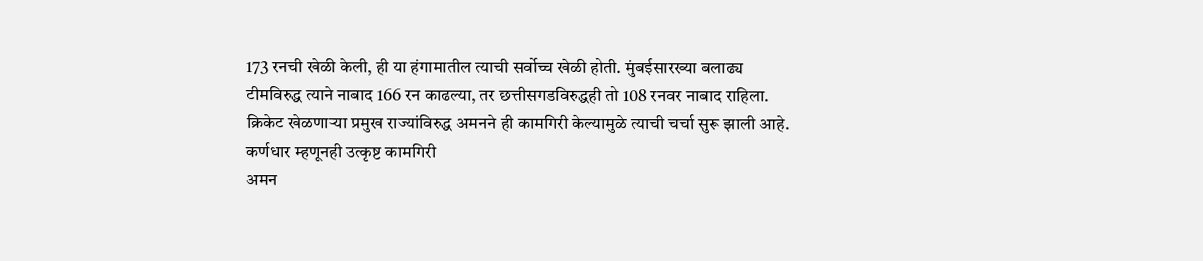173 रनची खेळी केली, ही या हंगामातील त्याची सर्वोच्च खेळी होती. मुंबईसारख्या बलाढ्य टीमविरुद्ध त्याने नाबाद 166 रन काढल्या, तर छत्तीसगडविरुद्धही तो 108 रनवर नाबाद राहिला. क्रिकेट खेळणाऱ्या प्रमुख राज्यांविरुद्ध अमनने ही कामगिरी केल्यामुळे त्याची चर्चा सुरू झाली आहे.
कर्णधार म्हणूनही उत्कृष्ट कामगिरी
अमन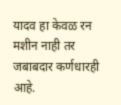यादव हा केवळ रन मशीन नाही तर जबाबदार कर्णधारही आहे.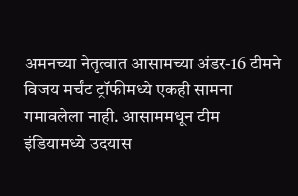अमनच्या नेतृत्वात आसामच्या अंडर-16 टीमने विजय मर्चंट ट्रॉफीमध्ये एकही सामना गमावलेला नाही. आसाममधून टीम इंडियामध्ये उदयास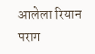आलेला रियान पराग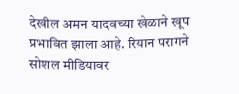देखील अमन यादवच्या खेळाने खूप प्रभावित झाला आहे. रियान परागने सोशल मीडियावर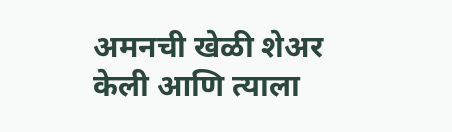अमनची खेळी शेअर केली आणि त्याला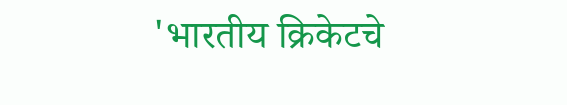'भारतीय क्रिकेटचे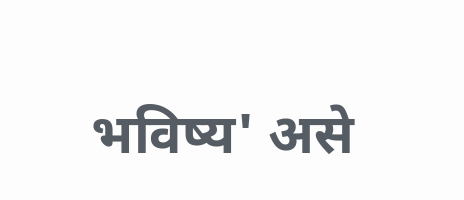भविष्य' असे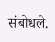संबोधले.